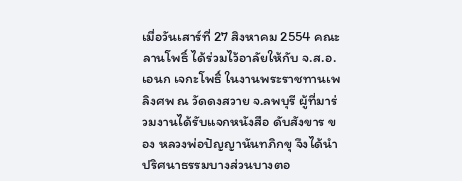เมื่อวันเสาร์ที่ 27 สิงหาคม 2554 คณะ ลานโพธิ์ ได้ร่วมไว้อาลัยให้กับ จ.ส.อ.เอนก เจกะโพธิ์ ในงานพระราชทานเพลิงศพ ณ วัดดงสวาย จ.ลพบุรี ผู้ที่มาร่วมงานได้รับแจกหนังสือ ดับสังขาร ของ หลวงพ่อปัญญานันทภิกขุ จึงได้นำปริศนาธรรมบางส่วนบางตอ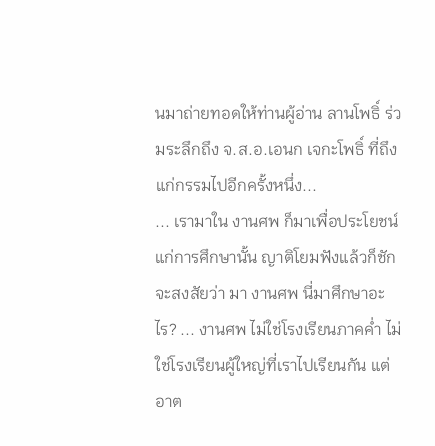นมาถ่ายทอดให้ท่านผู้อ่าน ลานโพธิ์ ร่วมระลึกถึง จ.ส.อ.เอนก เจกะโพธิ์ ที่ถึงแก่กรรมไปอีกครั้งหนึ่ง...
... เรามาใน งานศพ ก็มาเพื่อประโยชน์แก่การศึกษานั้น ญาติโยมฟังแล้วก็ชักจะสงสัยว่า มา งานศพ นี่มาศึกษาอะไร? ... งานศพ ไม่ใช่โรงเรียนภาคค่ำ ไม่ใช่โรงเรียนผู้ใหญ่ที่เราไปเรียนกัน แต่อาต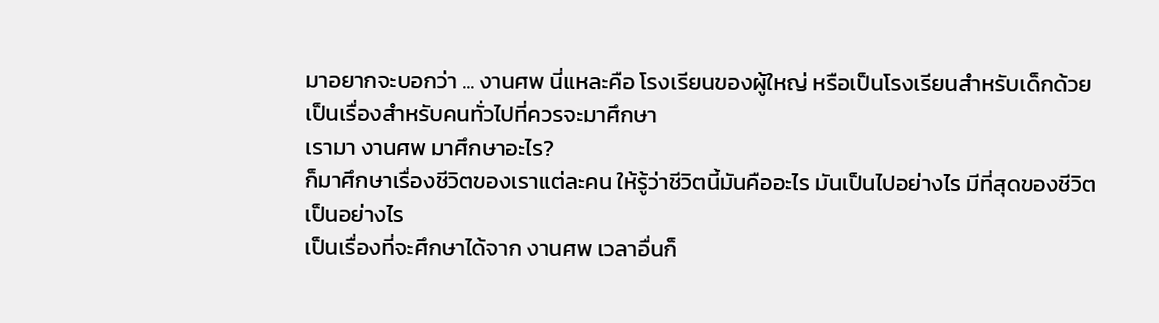มาอยากจะบอกว่า ... งานศพ นี่แหละคือ โรงเรียนของผู้ใหญ่ หรือเป็นโรงเรียนสำหรับเด็กด้วย เป็นเรื่องสำหรับคนทั่วไปที่ควรจะมาศึกษา
เรามา งานศพ มาศึกษาอะไร?
ก็มาศึกษาเรื่องชีวิตของเราแต่ละคน ให้รู้ว่าชีวิตนี้มันคืออะไร มันเป็นไปอย่างไร มีที่สุดของชีวิตเป็นอย่างไร
เป็นเรื่องที่จะศึกษาได้จาก งานศพ เวลาอื่นก็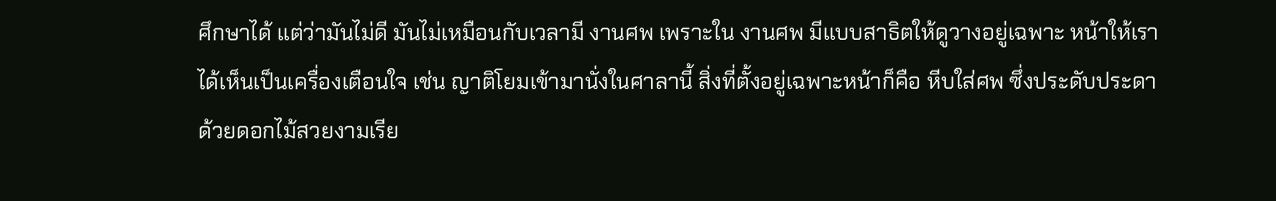ศึกษาได้ แต่ว่ามันไม่ดี มันไม่เหมือนกับเวลามี งานศพ เพราะใน งานศพ มีแบบสาธิตให้ดูวางอยู่เฉพาะ หน้าให้เราได้เห็นเป็นเครื่องเตือนใจ เช่น ญาติโยมเข้ามานั่งในศาลานี้ สิ่งที่ตั้งอยู่เฉพาะหน้าก็คือ หีบใส่ศพ ซึ่งประดับประดาด้วยดอกไม้สวยงามเรีย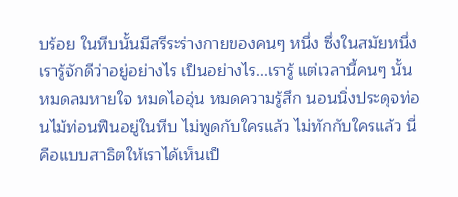บร้อย ในหีบนั้นมีสรีระร่างกายของคนๆ หนึ่ง ซึ่งในสมัยหนึ่งเรารู้จักดีว่าอยู่อย่างไร เป็นอย่างไร...เรารู้ แต่เวลานี้คนๆ นั้นหมดลมหายใจ หมดไออุ่น หมดความรู้สึก นอนนิ่งประดุจท่อนไม้ท่อนฟืนอยู่ในหีบ ไม่พูดกับใครแล้ว ไม่ทักกับใครแล้ว นี่คือแบบสาธิตให้เราได้เห็นเป็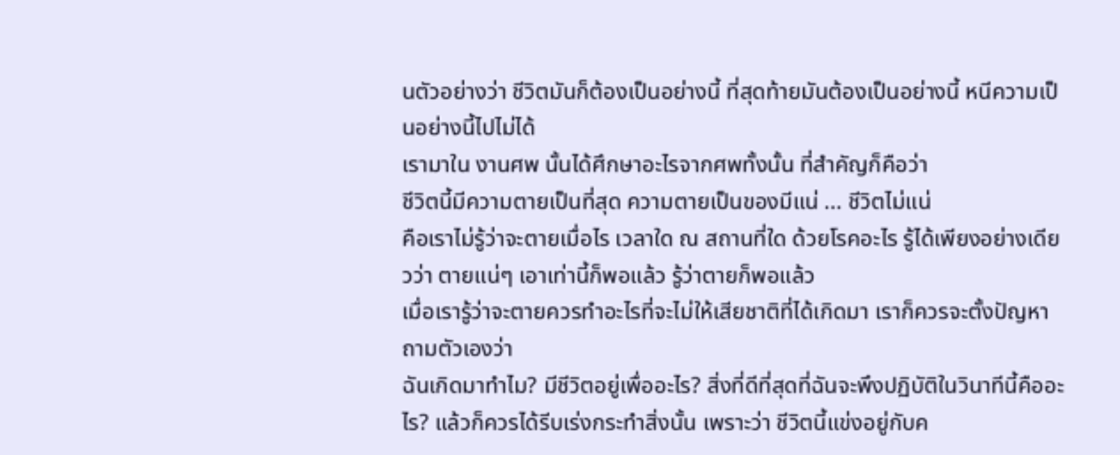นตัวอย่างว่า ชีวิตมันก็ต้องเป็นอย่างนี้ ที่สุดท้ายมันต้องเป็นอย่างนี้ หนีความเป็นอย่างนี้ไปไม่ได้
เรามาใน งานศพ นั้นได้ศึกษาอะไรจากศพทั้งนั้น ที่สำคัญก็คือว่า
ชีวิตนี้มีความตายเป็นที่สุด ความตายเป็นของมีแน่ ... ชีวิตไม่แน่
คือเราไม่รู้ว่าจะตายเมื่อไร เวลาใด ณ สถานที่ใด ด้วยโรคอะไร รู้ได้เพียงอย่างเดียวว่า ตายแน่ๆ เอาเท่านี้ก็พอแล้ว รู้ว่าตายก็พอแล้ว
เมื่อเรารู้ว่าจะตายควรทำอะไรที่จะไม่ให้เสียชาติที่ได้เกิดมา เราก็ควรจะตั้งปัญหาถามตัวเองว่า
ฉันเกิดมาทำไม? มีชีวิตอยู่เพื่ออะไร? สิ่งที่ดีที่สุดที่ฉันจะพึงปฏิบัติในวินาทีนี้คืออะไร? แล้วก็ควรได้รีบเร่งกระทำสิ่งนั้น เพราะว่า ชีวิตนี้แข่งอยู่กับค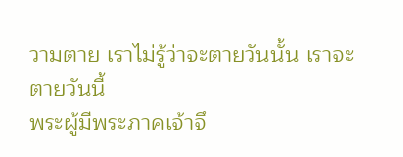วามตาย เราไม่รู้ว่าจะตายวันนั้น เราจะตายวันนี้
พระผู้มีพระภาคเจ้าจึ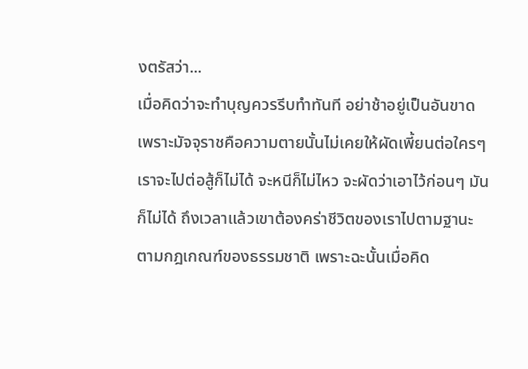งตรัสว่า...
เมื่อคิดว่าจะทำบุญควรรีบทำทันที อย่าช้าอยู่เป็นอันขาด
เพราะมัจจุราชคือความตายนั้นไม่เคยให้ผัดเพี้ยนต่อใครๆ
เราจะไปต่อสู้ก็ไม่ได้ จะหนีก็ไม่ไหว จะผัดว่าเอาไว้ก่อนๆ มันก็ไม่ได้ ถึงเวลาแล้วเขาต้องคร่าชีวิตของเราไปตามฐานะ ตามกฎเกณฑ์ของธรรมชาติ เพราะฉะนั้นเมื่อคิด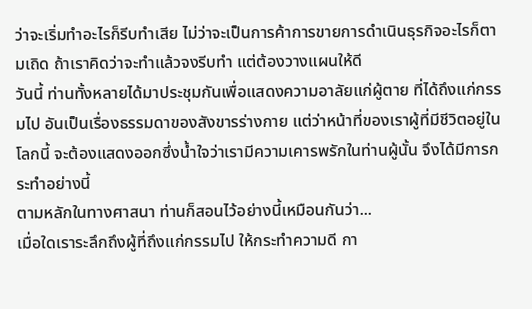ว่าจะเริ่มทำอะไรก็รีบทำเสีย ไม่ว่าจะเป็นการค้าการขายการดำเนินธุรกิจอะไรก็ตามเถิด ถ้าเราคิดว่าจะทำแล้วจงรีบทำ แต่ต้องวางแผนให้ดี
วันนี้ ท่านทั้งหลายได้มาประชุมกันเพื่อแสดงความอาลัยแก่ผู้ตาย ที่ได้ถึงแก่กรรมไป อันเป็นเรื่องธรรมดาของสังขารร่างกาย แต่ว่าหน้าที่ของเราผู้ที่มีชีวิตอยู่ในโลกนี้ จะต้องแสดงออกซึ่งน้ำใจว่าเรามีความเคารพรักในท่านผู้นั้น จึงได้มีการกระทำอย่างนี้
ตามหลักในทางศาสนา ท่านก็สอนไว้อย่างนี้เหมือนกันว่า...
เมื่อใดเราระลึกถึงผู้ที่ถึงแก่กรรมไป ให้กระทำความดี กา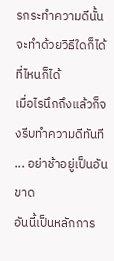รกระทำความดีนั้นจะทำด้วยวิธีใดก็ได้ ที่ไหนก็ได้
เมื่อไรนึกถึงแล้วก็จงรีบทำความดีทันที ... อย่าช้าอยู่เป็นอันขาด
อันนี้เป็นหลักการ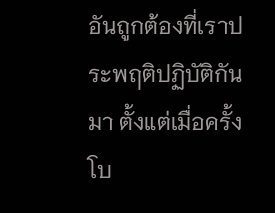อันถูกต้องที่เราประพฤติปฏิบัติกันมา ตั้งแต่เมื่อครั้งโบ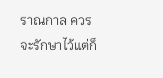ราณกาล ควรจะรักษาไว้แต่ก็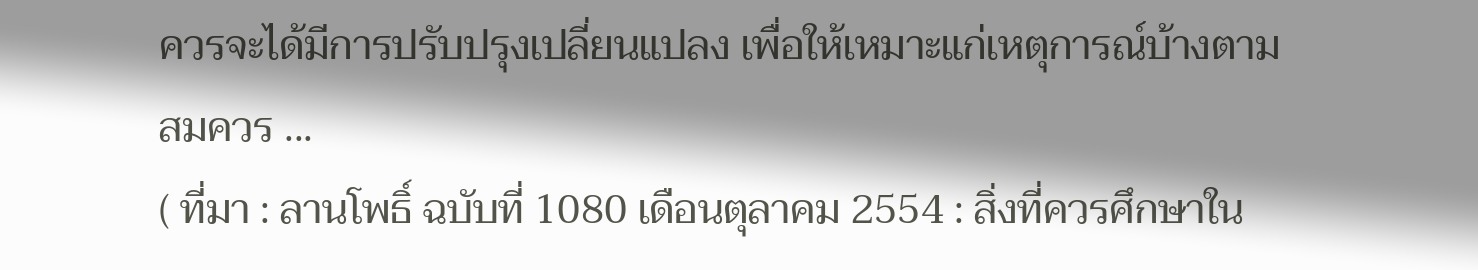ควรจะได้มีการปรับปรุงเปลี่ยนแปลง เพื่อให้เหมาะแก่เหตุการณ์บ้างตามสมควร ...
( ที่มา : ลานโพธิ์ ฉบับที่ 1080 เดือนตุลาคม 2554 : สิ่งที่ควรศึกษาใน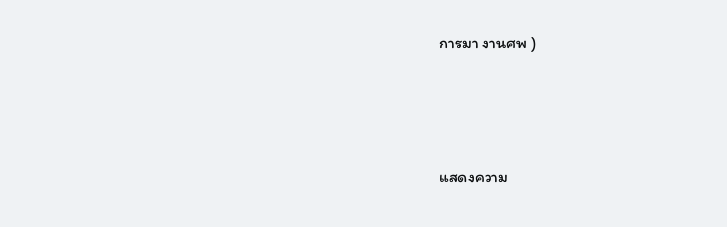การมา งานศพ )





แสดงความ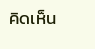คิดเห็น